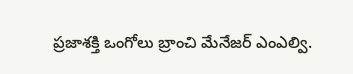ప్రజాశక్తి ఒంగోలు బ్రాంచి మేనేజర్ ఎంఎల్వి.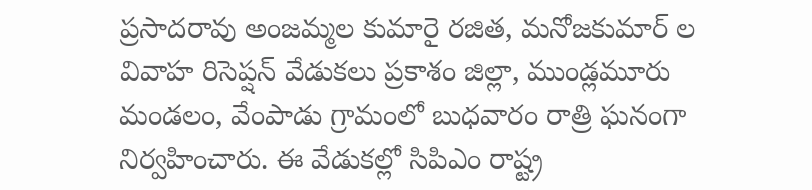ప్రసాదరావు అంజమ్మల కుమారై రజిత, మనోజకుమార్ ల వివాహ రిసెప్షన్ వేడుకలు ప్రకాశం జిల్లా, ముండ్లమూరు మండలం, వేంపాడు గ్రామంలో బుధవారం రాత్రి ఘనంగా నిర్వహించారు. ఈ వేడుకల్లో సిపిఎం రాష్ట్ర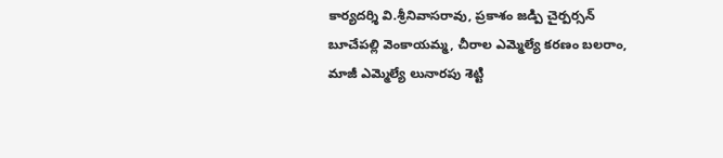కార్యదర్శి వి.శ్రీనివాసరావు, ప్రకాశం జడ్పి చైర్పర్సన్ బూచేపల్లి వెంకాయమ్మ, చీరాల ఎమ్మెల్యే కరణం బలరాం, మాజీ ఎమ్మెల్యే లునారపు శెట్టి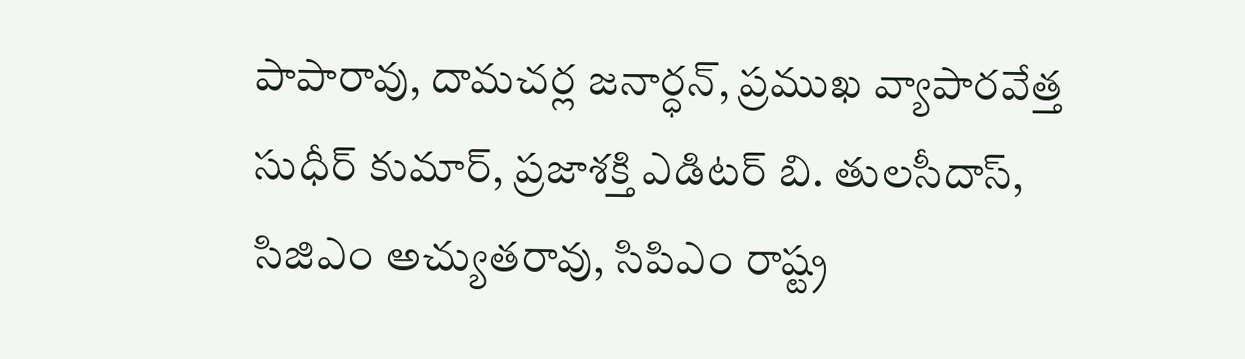పాపారావు, దామచర్ల జనార్ధన్, ప్రముఖ వ్యాపారవేత్త సుధీర్ కుమార్, ప్రజాశక్తి ఎడిటర్ బి. తులసీదాస్, సిజిఎం అచ్యుతరావు, సిపిఎం రాష్ట్ర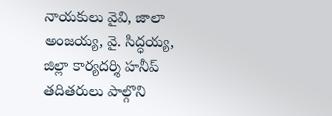నాయకులు వైవి, జాలా అంజయ్య, వై. సిద్ధయ్య, జిల్లా కార్యదర్శి హనీప్ తదితరులు పాల్గొని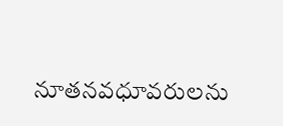నూతనవధూవరులను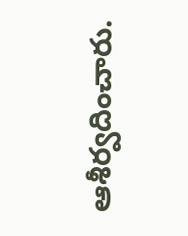ఆశీర్వదించారు.